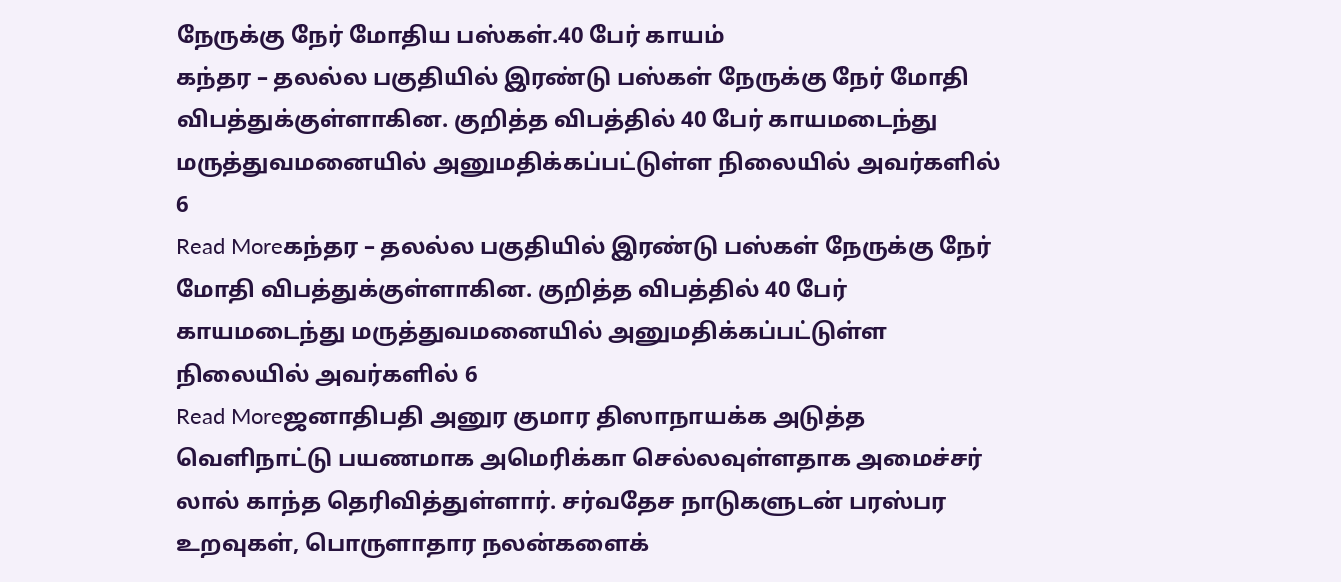நேருக்கு நேர் மோதிய பஸ்கள்.40 பேர் காயம்
கந்தர – தலல்ல பகுதியில் இரண்டு பஸ்கள் நேருக்கு நேர் மோதி விபத்துக்குள்ளாகின. குறித்த விபத்தில் 40 பேர் காயமடைந்து மருத்துவமனையில் அனுமதிக்கப்பட்டுள்ள நிலையில் அவர்களில் 6
Read Moreகந்தர – தலல்ல பகுதியில் இரண்டு பஸ்கள் நேருக்கு நேர் மோதி விபத்துக்குள்ளாகின. குறித்த விபத்தில் 40 பேர் காயமடைந்து மருத்துவமனையில் அனுமதிக்கப்பட்டுள்ள நிலையில் அவர்களில் 6
Read Moreஜனாதிபதி அனுர குமார திஸாநாயக்க அடுத்த வெளிநாட்டு பயணமாக அமெரிக்கா செல்லவுள்ளதாக அமைச்சர் லால் காந்த தெரிவித்துள்ளார். சர்வதேச நாடுகளுடன் பரஸ்பர உறவுகள், பொருளாதார நலன்களைக்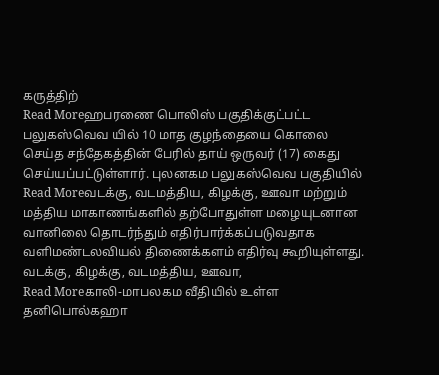கருத்திற்
Read Moreஹபரணை பொலிஸ் பகுதிக்குட்பட்ட பலுகஸ்வெவ யில் 10 மாத குழந்தையை கொலை செய்த சந்தேகத்தின் பேரில் தாய் ஒருவர் (17) கைது செய்யப்பட்டுள்ளார். புலனகம பலுகஸ்வெவ பகுதியில்
Read Moreவடக்கு, வடமத்திய, கிழக்கு, ஊவா மற்றும் மத்திய மாகாணங்களில் தற்போதுள்ள மழையுடனான வானிலை தொடர்ந்தும் எதிர்பார்க்கப்படுவதாக வளிமண்டலவியல் திணைக்களம் எதிர்வு கூறியுள்ளது. வடக்கு, கிழக்கு, வடமத்திய, ஊவா,
Read Moreகாலி-மாபலகம வீதியில் உள்ள தனிபொல்கஹா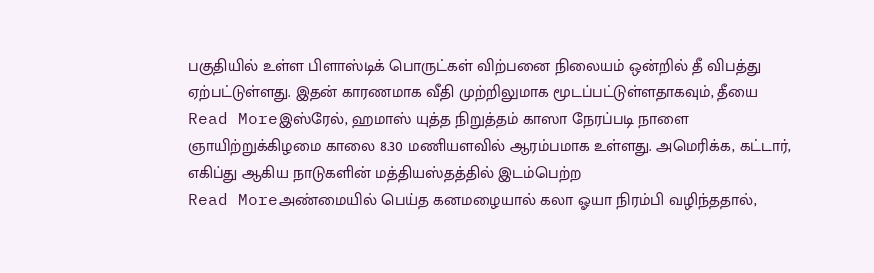பகுதியில் உள்ள பிளாஸ்டிக் பொருட்கள் விற்பனை நிலையம் ஒன்றில் தீ விபத்து ஏற்பட்டுள்ளது. இதன் காரணமாக வீதி முற்றிலுமாக மூடப்பட்டுள்ளதாகவும், தீயை
Read Moreஇஸ்ரேல், ஹமாஸ் யுத்த நிறுத்தம் காஸா நேரப்படி நாளை ஞாயிற்றுக்கிழமை காலை 8.30 மணியளவில் ஆரம்பமாக உள்ளது. அமெரிக்க, கட்டார், எகிப்து ஆகிய நாடுகளின் மத்தியஸ்தத்தில் இடம்பெற்ற
Read Moreஅண்மையில் பெய்த கனமழையால் கலா ஓயா நிரம்பி வழிந்ததால்,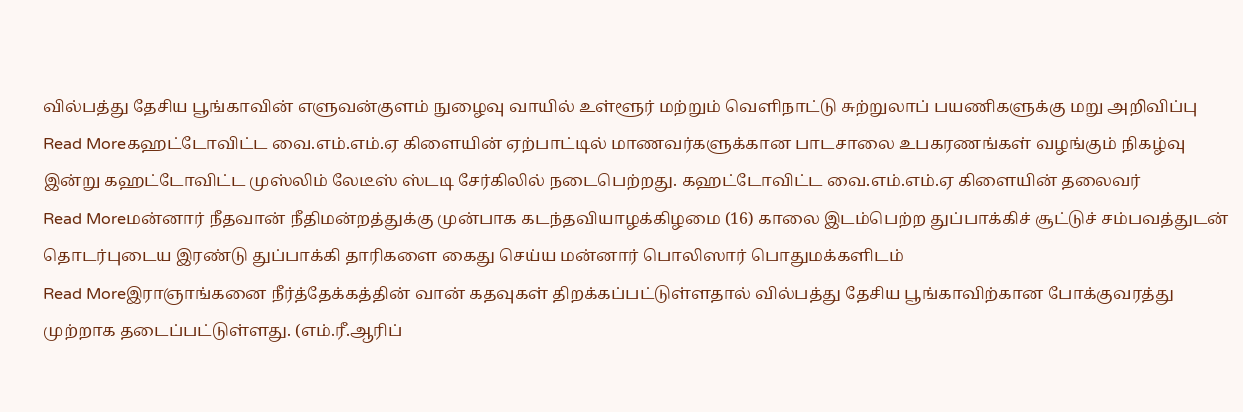வில்பத்து தேசிய பூங்காவின் எளுவன்குளம் நுழைவு வாயில் உள்ளூர் மற்றும் வெளிநாட்டு சுற்றுலாப் பயணிகளுக்கு மறு அறிவிப்பு
Read Moreகஹட்டோவிட்ட வை.எம்.எம்.ஏ கிளையின் ஏற்பாட்டில் மாணவர்களுக்கான பாடசாலை உபகரணங்கள் வழங்கும் நிகழ்வு இன்று கஹட்டோவிட்ட முஸ்லிம் லேடீஸ் ஸ்டடி சேர்கிலில் நடைபெற்றது. கஹட்டோவிட்ட வை.எம்.எம்.ஏ கிளையின் தலைவர்
Read Moreமன்னார் நீதவான் நீதிமன்றத்துக்கு முன்பாக கடந்தவியாழக்கிழமை (16) காலை இடம்பெற்ற துப்பாக்கிச் சூட்டுச் சம்பவத்துடன் தொடர்புடைய இரண்டு துப்பாக்கி தாரிகளை கைது செய்ய மன்னார் பொலிஸார் பொதுமக்களிடம்
Read Moreஇராஞாங்கனை நீர்த்தேக்கத்தின் வான் கதவுகள் திறக்கப்பட்டுள்ளதால் வில்பத்து தேசிய பூங்காவிற்கான போக்குவரத்து முற்றாக தடைப்பட்டுள்ளது. (எம்.ரீ.ஆரிப்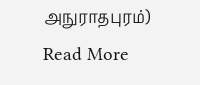அநுராதபுரம்)
Read More